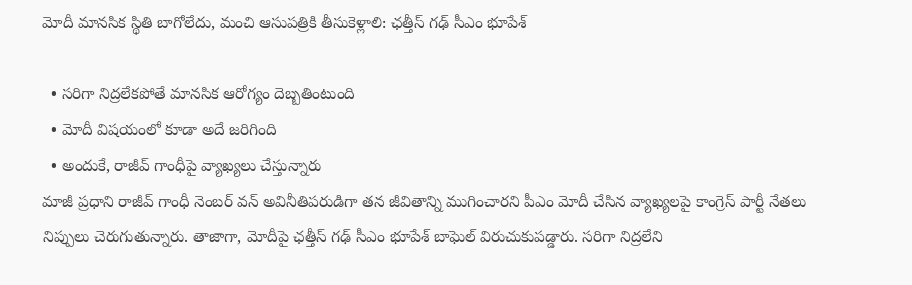మోదీ మానసిక స్థితి బాగోలేదు, మంచి ఆసుపత్రికి తీసుకెళ్లాలి: ఛత్తీస్ గఢ్ సీఎం భూపేశ్

  • సరిగా నిద్రలేకపోతే మానసిక ఆరోగ్యం దెబ్బతింటుంది
  • మోదీ విషయంలో కూడా అదే జరిగింది
  • అందుకే, రాజీవ్ గాంధీపై వ్యాఖ్యలు చేస్తున్నారు
మాజీ ప్రధాని రాజీవ్ గాంధీ నెంబర్ వన్ అవినీతిపరుడిగా తన జీవితాన్ని ముగించారని పీఎం మోదీ చేసిన వ్యాఖ్యలపై కాంగ్రెస్ పార్టీ నేతలు నిప్పులు చెరుగుతున్నారు. తాజాగా, మోదీపై ఛత్తీస్ గఢ్ సీఎం భూపేశ్ బాఘెల్ విరుచుకుపడ్డారు. సరిగా నిద్రలేని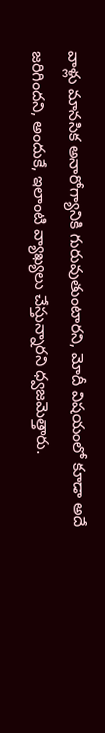వాళ్లు మానసిక అనారోగ్యానికి గురువుతుంటారని, మోదీ విషయంలో కూడా అదే జరిగిందని, అందుకే, ఇలాంటి వ్యాఖ్యలు చేస్తున్నారని ధ్వజమెత్తారు.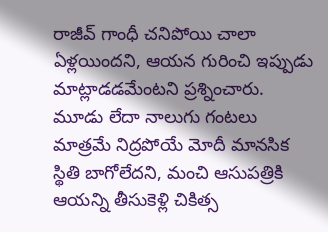రాజీవ్ గాంధీ చనిపోయి చాలా ఏళ్లయిందని, ఆయన గురించి ఇప్పుడు మాట్లాడడమేంటని ప్రశ్నించారు. మూడు లేదా నాలుగు గంటలు మాత్రమే నిద్రపోయే మోదీ మానసిక స్థితి బాగోలేదని, మంచి ఆసుపత్రికి ఆయన్ని తీసుకెళ్లి చికిత్స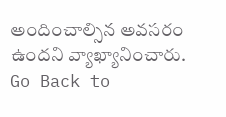అందించాల్సిన అవసరం ఉందని వ్యాఖ్యానించారు.
Go Back to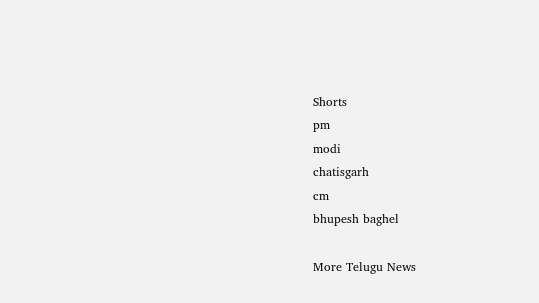Shorts
pm
modi
chatisgarh
cm
bhupesh baghel

More Telugu News